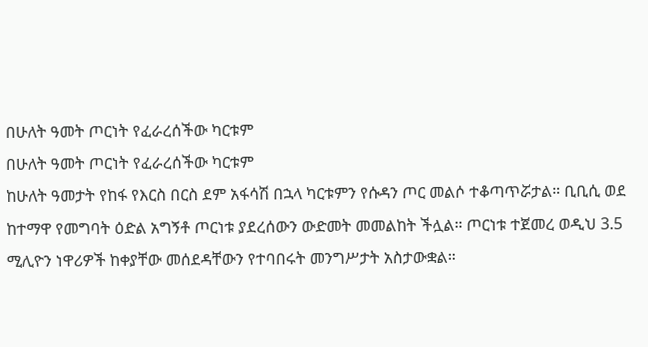በሁለት ዓመት ጦርነት የፈራረሰችው ካርቱም
በሁለት ዓመት ጦርነት የፈራረሰችው ካርቱም
ከሁለት ዓመታት የከፋ የእርስ በርስ ደም አፋሳሽ በኋላ ካርቱምን የሱዳን ጦር መልሶ ተቆጣጥሯታል። ቢቢሲ ወደ ከተማዋ የመግባት ዕድል አግኝቶ ጦርነቱ ያደረሰውን ውድመት መመልከት ችሏል። ጦርነቱ ተጀመረ ወዲህ 3.5 ሚሊዮን ነዋሪዎች ከቀያቸው መሰደዳቸውን የተባበሩት መንግሥታት አስታውቋል።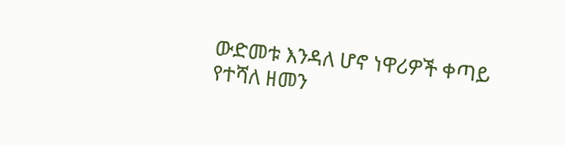ውድመቱ እንዳለ ሆኖ ነዋሪዎች ቀጣይ የተሻለ ዘመን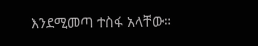እንደሚመጣ ተስፋ አላቸው።